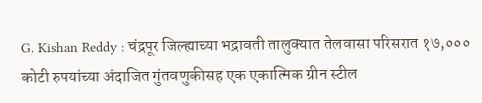G. Kishan Reddy : चंद्रपूर जिल्ह्याच्या भद्रावती तालुक्यात तेलवासा परिसरात १७,००० कोटी रुपयांच्या अंदाजित गुंतवणुकीसह एक एकात्मिक ग्रीन स्टील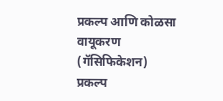प्रकल्प आणि कोळसा वायूकरण (गॅसिफिकेशन) प्रकल्प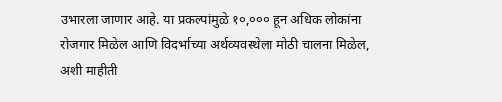उभारला जाणार आहे. या प्रकल्पांमुळे १०,००० हून अधिक लोकांना रोजगार मिळेल आणि विदर्भाच्या अर्थव्यवस्थेला मोठी चालना मिळेल, अशी माहीती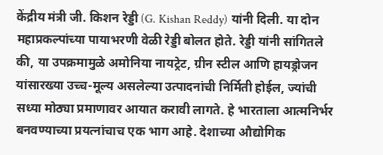केंद्रीय मंत्री जी. किशन रेड्डी (G. Kishan Reddy) यांनी दिली. या दोन महाप्रकल्पांच्या पायाभरणी वेळी रेड्डी बोलत होते. रेड्डी यांनी सांगितले की, या उपक्रमामुळे अमोनिया नायट्रेट, ग्रीन स्टील आणि हायड्रोजन यांसारख्या उच्च-मूल्य असलेल्या उत्पादनांची निर्मिती होईल, ज्यांची सध्या मोठ्या प्रमाणावर आयात करावी लागते. हे भारताला आत्मनिर्भर बनवण्याच्या प्रयत्नांचाच एक भाग आहे. देशाच्या औद्योगिक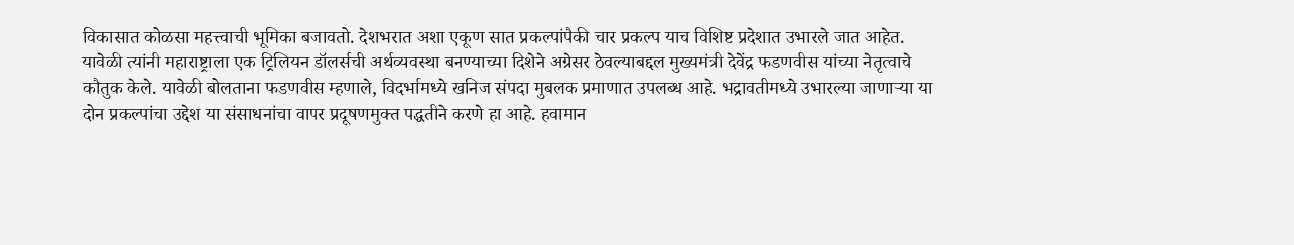विकासात कोळसा महत्त्वाची भूमिका बजावतो. देशभरात अशा एकूण सात प्रकल्पांपैकी चार प्रकल्प याच विशिष्ट प्रदेशात उभारले जात आहेत. यावेळी त्यांनी महाराष्ट्राला एक ट्रिलियन डॉलर्सची अर्थव्यवस्था बनण्याच्या दिशेने अग्रेसर ठेवल्याबद्दल मुख्यमंत्री देवेंद्र फडणवीस यांच्या नेतृत्वाचे कौतुक केले. यावेळी बोलताना फडणवीस म्हणाले, विदर्भामध्ये खनिज संपदा मुबलक प्रमाणात उपलब्ध आहे. भद्रावतीमध्ये उभारल्या जाणाऱ्या या दोन प्रकल्पांचा उद्देश या संसाधनांचा वापर प्रदूषणमुक्त पद्धतीने करणे हा आहे. हवामान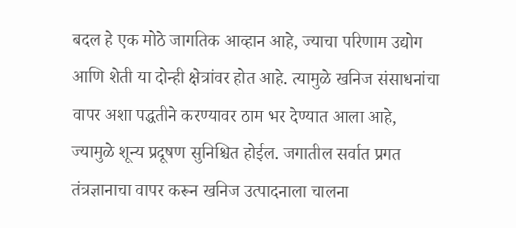बदल हे एक मोठे जागतिक आव्हान आहे, ज्याचा परिणाम उद्योग आणि शेती या दोन्ही क्षेत्रांवर होत आहे. त्यामुळे खनिज संसाधनांचा वापर अशा पद्धतीने करण्यावर ठाम भर देण्यात आला आहे, ज्यामुळे शून्य प्रदूषण सुनिश्चित होईल. जगातील सर्वात प्रगत तंत्रज्ञानाचा वापर करून खनिज उत्पादनाला चालना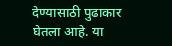देण्यासाठी पुढाकार घेतला आहे. या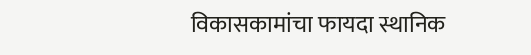विकासकामांचा फायदा स्थानिक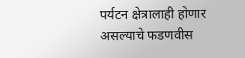पर्यटन क्षेत्रालाही होणार असल्याचे फडणवीस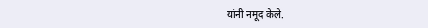यांनी नमूद केले.